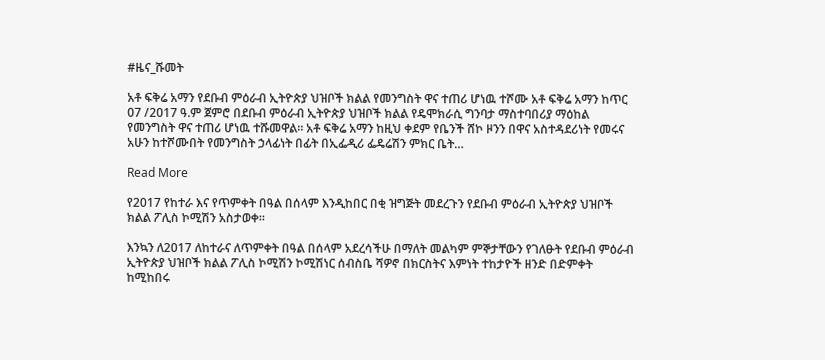#ዜና_ሹመት

አቶ ፍቅሬ አማን የደቡብ ምዕራብ ኢትዮጵያ ህዝቦች ክልል የመንግስት ዋና ተጠሪ ሆነዉ ተሾሙ አቶ ፍቅሬ አማን ከጥር 07 /2017 ዓ.ም ጀምሮ በደቡብ ምዕራብ ኢትዮጵያ ህዝቦች ክልል የዴሞክራሲ ግንባታ ማስተባበሪያ ማዕከል የመንግስት ዋና ተጠሪ ሆነዉ ተሹመዋል። አቶ ፍቅሬ አማን ከዚህ ቀደም የቤንች ሸኮ ዞንን በዋና አስተዳደሪነት የመሩና አሁን ከተሾሙበት የመንግስት ኃላፊነት በፊት በኢፌዲሪ ፌዴሬሽን ምክር ቤት…

Read More

የ2017 የከተራ እና የጥምቀት በዓል በሰላም እንዲከበር በቂ ዝግጅት መደረጉን የደቡብ ምዕራብ ኢትዮጵያ ህዝቦች ክልል ፖሊስ ኮሚሽን አስታወቀ።

እንኳን ለ2017 ለከተራና ለጥምቀት በዓል በሰላም አደረሳችሁ በማለት መልካም ምኞታቸውን የገለፁት የደቡብ ምዕራብ ኢትዮጵያ ህዝቦች ክልል ፖሊስ ኮሚሽን ኮሚሽነር ሰብስቤ ሻዎኖ በክርስትና እምነት ተከታዮች ዘንድ በድምቀት ከሚከበሩ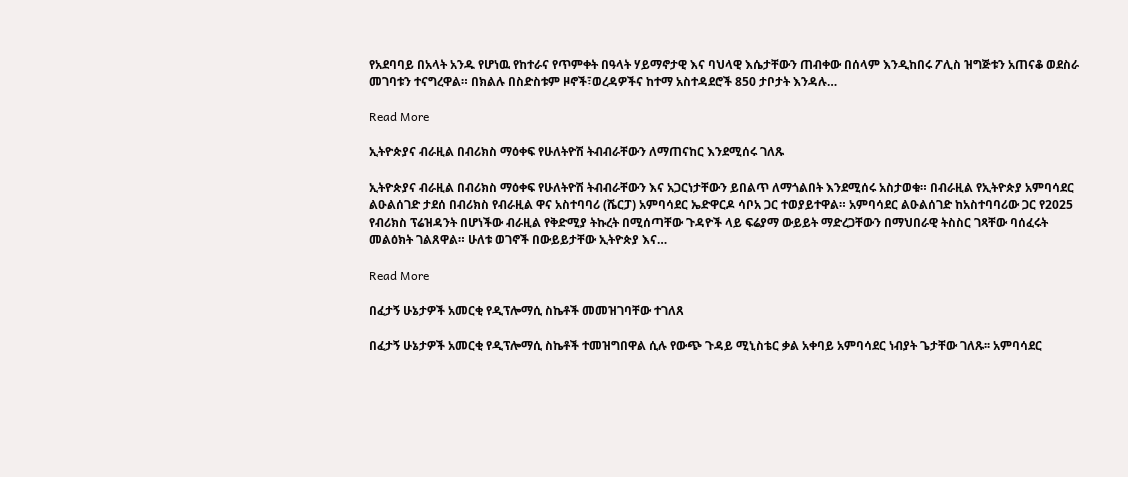የአደባባይ በአላት አንዱ የሆነዉ የከተራና የጥምቀት በዓላት ሃይማኖታዊ እና ባህላዊ እሴታቸውን ጠብቀው በሰላም እንዲከበሩ ፖሊስ ዝግጅቱን አጠናቆ ወደስራ መገባቱን ተናግረዋል። በክልሉ በስድስቱም ዞኖች፣ወረዳዎችና ከተማ አስተዳደሮች 850 ታቦታት እንዳሉ…

Read More

ኢትዮጵያና ብራዚል በብሪክስ ማዕቀፍ የሁለትዮሽ ትብብራቸውን ለማጠናከር እንደሚሰሩ ገለጹ

ኢትዮጵያና ብራዚል በብሪክስ ማዕቀፍ የሁለትዮሽ ትብብራቸውን እና አጋርነታቸውን ይበልጥ ለማጎልበት እንደሚሰሩ አስታወቁ። በብራዚል የኢትዮጵያ አምባሳደር ልዑልሰገድ ታደሰ በብሪክስ የብራዚል ዋና አስተባባሪ (ሼርፓ) አምባሳደር ኤድዋርዶ ሳቦአ ጋር ተወያይተዋል። አምባሳደር ልዑልሰገድ ከአስተባባሪው ጋር የ2025 የብሪክስ ፕሬዝዳንት በሆነችው ብራዚል የቅድሚያ ትኩረት በሚሰጣቸው ጉዳዮች ላይ ፍሬያማ ውይይት ማድረጋቸውን በማህበራዊ ትስስር ገጻቸው ባሰፈሩት መልዕክት ገልጸዋል። ሁለቱ ወገኖች በውይይታቸው ኢትዮጵያ እና…

Read More

በፈታኝ ሁኔታዎች አመርቂ የዲፕሎማሲ ስኬቶች መመዝገባቸው ተገለጸ

በፈታኝ ሁኔታዎች አመርቂ የዲፕሎማሲ ስኬቶች ተመዝግበዋል ሲሉ የውጭ ጉዳይ ሚኒስቴር ቃል አቀባይ አምባሳደር ነብያት ጌታቸው ገለጹ፡፡ አምባሳደር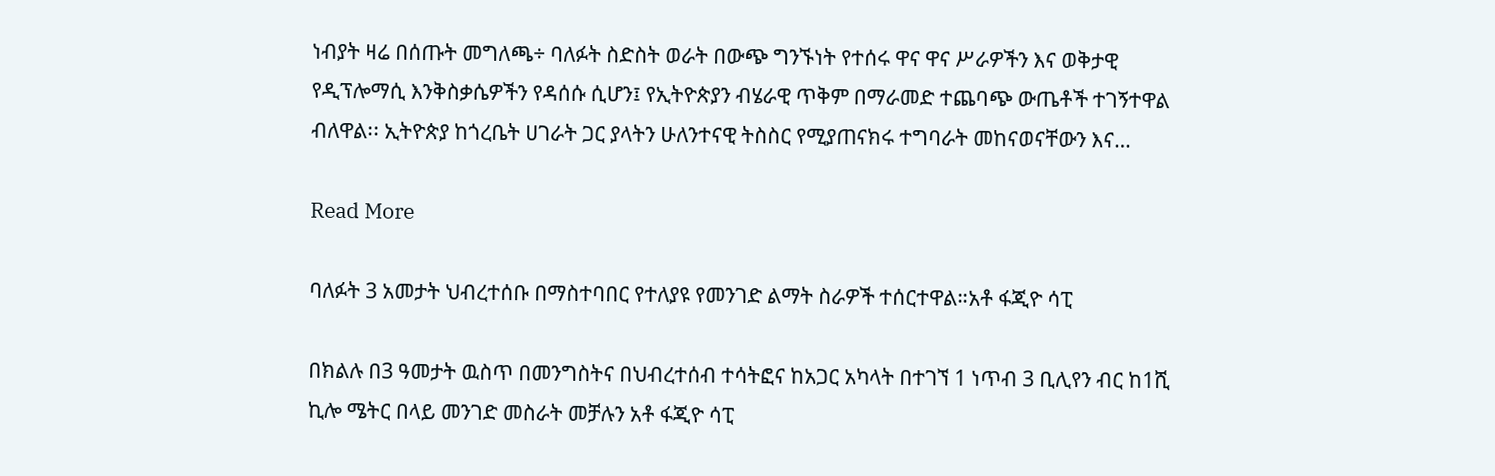ነብያት ዛሬ በሰጡት መግለጫ÷ ባለፉት ስድስት ወራት በውጭ ግንኙነት የተሰሩ ዋና ዋና ሥራዎችን እና ወቅታዊ የዲፕሎማሲ እንቅስቃሴዎችን የዳሰሱ ሲሆን፤ የኢትዮጵያን ብሄራዊ ጥቅም በማራመድ ተጨባጭ ውጤቶች ተገኝተዋል ብለዋል፡፡ ኢትዮጵያ ከጎረቤት ሀገራት ጋር ያላትን ሁለንተናዊ ትስስር የሚያጠናክሩ ተግባራት መከናወናቸውን እና…

Read More

ባለፉት 3 አመታት ህብረተሰቡ በማስተባበር የተለያዩ የመንገድ ልማት ስራዎች ተሰርተዋል።አቶ ፋጂዮ ሳፒ

በክልሉ በ3 ዓመታት ዉስጥ በመንግስትና በህብረተሰብ ተሳትፎና ከአጋር አካላት በተገኘ 1 ነጥብ 3 ቢሊየን ብር ከ1ሺ ኪሎ ሜትር በላይ መንገድ መስራት መቻሉን አቶ ፋጂዮ ሳፒ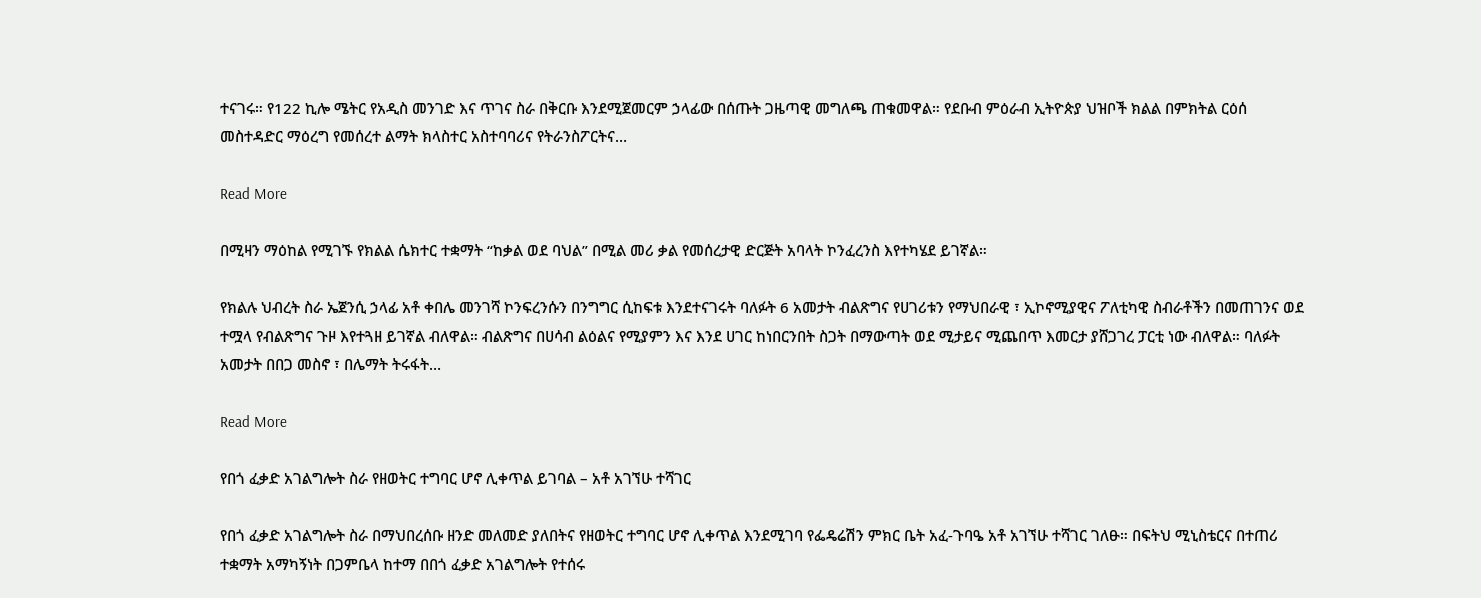ተናገሩ። የ122 ኪሎ ሜትር የአዲስ መንገድ እና ጥገና ስራ በቅርቡ እንደሚጀመርም ኃላፊው በሰጡት ጋዜጣዊ መግለጫ ጠቁመዋል። የደቡብ ምዕራብ ኢትዮጵያ ህዝቦች ክልል በምክትል ርዕሰ መስተዳድር ማዕረግ የመሰረተ ልማት ክላስተር አስተባባሪና የትራንስፖርትና…

Read More

በሚዛን ማዕከል የሚገኙ የክልል ሴክተር ተቋማት “ከቃል ወደ ባህል” በሚል መሪ ቃል የመሰረታዊ ድርጅት አባላት ኮንፈረንስ እየተካሄደ ይገኛል።

የክልሉ ህብረት ስራ ኤጀንሲ ኃላፊ አቶ ቀበሌ መንገሻ ኮንፍረንሱን በንግግር ሲከፍቱ እንደተናገሩት ባለፉት 6 አመታት ብልጽግና የሀገሪቱን የማህበራዊ ፣ ኢኮኖሚያዊና ፖለቲካዊ ስብራቶችን በመጠገንና ወደ ተሟላ የብልጽግና ጉዞ እየተጓዘ ይገኛል ብለዋል። ብልጽግና በሀሳብ ልዕልና የሚያምን እና እንደ ሀገር ከነበርንበት ስጋት በማውጣት ወደ ሚታይና ሚጨበጥ እመርታ ያሸጋገረ ፓርቲ ነው ብለዋል። ባለፉት አመታት በበጋ መስኖ ፣ በሌማት ትሩፋት…

Read More

የበጎ ፈቃድ አገልግሎት ስራ የዘወትር ተግባር ሆኖ ሊቀጥል ይገባል – አቶ አገኘሁ ተሻገር

የበጎ ፈቃድ አገልግሎት ስራ በማህበረሰቡ ዘንድ መለመድ ያለበትና የዘወትር ተግባር ሆኖ ሊቀጥል እንደሚገባ የፌዴሬሽን ምክር ቤት አፈ-ጉባዔ አቶ አገኘሁ ተሻገር ገለፁ። በፍትህ ሚኒስቴርና በተጠሪ ተቋማት አማካኝነት በጋምቤላ ከተማ በበጎ ፈቃድ አገልግሎት የተሰሩ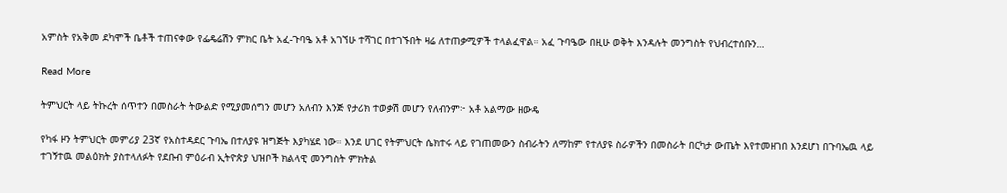አምስት የአቅመ ደካሞች ቤቶች ተጠናቀው የፌዴሬሽን ምክር ቤት አፈ-ጉባዔ አቶ አገኘሁ ተሻገር በተገኙበት ዛሬ ለተጠቃሚዎች ተላልፈዋል። አፈ ጉባዔው በዚሁ ወቅት እንዳሉት መንግስት የህብረተሰቡን…

Read More

ትምህርት ላይ ትኩረት ሰጥተን በመስራት ትውልድ የሚያመሰግን መሆን አለብን እንጅ የታሪክ ተወቃሽ መሆን የለብንም፦ አቶ አልማው ዘውዴ

የካፋ ዞን ትምህርት መምሪያ 23ኛ የአስተዳደር ጉባኤ በተለያዩ ዝግጅት እያካሄደ ነው። እንደ ሀገር የትምህርት ሴክተሩ ላይ የገጠመውን ስብራትን ለማከም የተለያዩ ስራዎችን በመስራት በርካታ ውጤት እየተመዘገበ እንደሆነ በጉባኤዉ ላይ ተገኝተዉ መልዕክት ያስተላለፉት የደቡብ ምዕራብ ኢትዮጵያ ህዝቦች ክልላዊ መንግስት ምክትል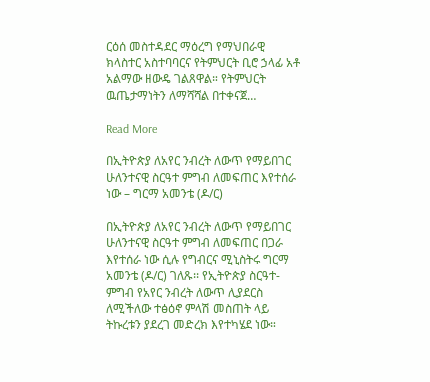ርዕሰ መስተዳደር ማዕረግ የማህበራዊ ክላስተር አስተባባርና የትምህርት ቢሮ ኃላፊ አቶ አልማው ዘውዴ ገልጸዋል። የትምህርት ዉጤታማነትን ለማሻሻል በተቀናጀ…

Read More

በኢትዮጵያ ለአየር ንብረት ለውጥ የማይበገር ሁለንተናዊ ስርዓተ ምግብ ለመፍጠር እየተሰራ ነው – ግርማ አመንቴ (ዶ/ር)

በኢትዮጵያ ለአየር ንብረት ለውጥ የማይበገር ሁለንተናዊ ስርዓተ ምግብ ለመፍጠር በጋራ እየተሰራ ነው ሲሉ የግብርና ሚኒስትሩ ግርማ አመንቴ (ዶ/ር) ገለጹ፡፡ የኢትዮጵያ ስርዓተ-ምግብ የአየር ንብረት ለውጥ ሊያደርስ ለሚችለው ተፅዕኖ ምላሽ መስጠት ላይ ትኩረቱን ያደረገ መድረክ እየተካሄደ ነው።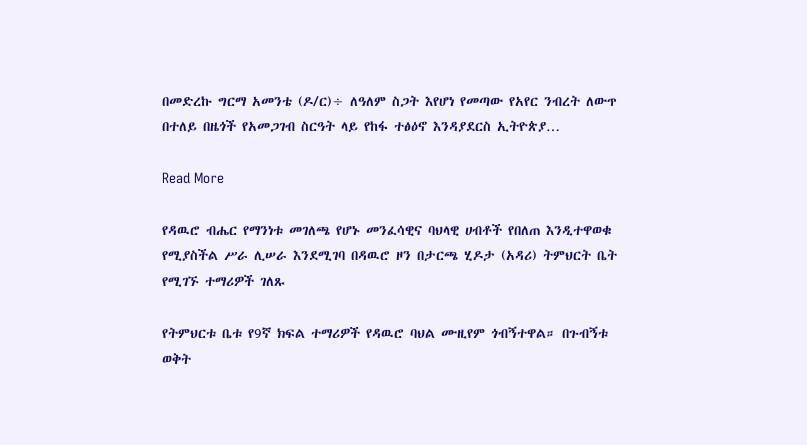በመድረኩ ግርማ አመንቴ (ዶ/ር)÷ ለዓለም ስጋት እየሆነ የመጣው የአየር ንብረት ለውጥ በተለይ በዜጎች የአመጋገብ ስርዓት ላይ የከፋ ተፅዕኖ እንዳያደርስ ኢትዮጵያ…

Read More

የዳዉሮ ብሔር የማንነቱ መገለጫ የሆኑ መንፈሳዊና ባህላዊ ሀብቶች የበለጠ እንዲተዋወቁ የሚያስችል ሥራ ሊሠራ እንደሚገባ በዳዉሮ ዞን በታርጫ ሂዶታ (አዳሪ) ትምህርት ቤት የሚገኙ ተማሪዎች ገለጹ

የትምህርቱ ቤቱ የ9ኛ ክፍል ተማሪዎች የዳዉሮ ባህል ሙዚየም ጎብኝተዋል። በጉብኝቱ ወቅት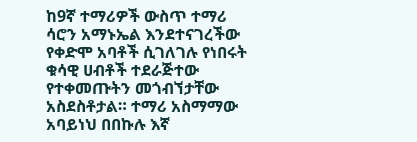ከ9ኛ ተማሪዎች ውስጥ ተማሪ ሳሮን አማኑኤል እንደተናገረችው የቀድሞ አባቶች ሲገለገሉ የነበሩት ቁሳዊ ሀብቶች ተደራጅተው የተቀመጡትን መጎብኘታቸው አስደስቶታል። ተማሪ አስማማው አባይነህ በበኩሉ እኛ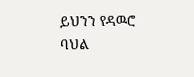ይህንን የዳዉሮ ባህል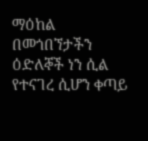ማዕከል በመጎበኘታችን ዕድለኞች ነን ሲል የተናገረ ሲሆን ቀጣይ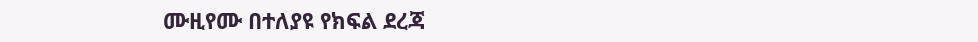ሙዚየሙ በተለያዩ የክፍል ደረጃ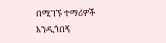በሚገኙ ተማሪዎች እንዲጎበኝ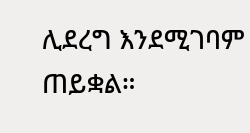ሊደረግ እንደሚገባም ጠይቋል።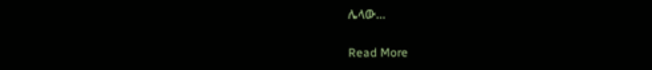ሌላው…

Read More